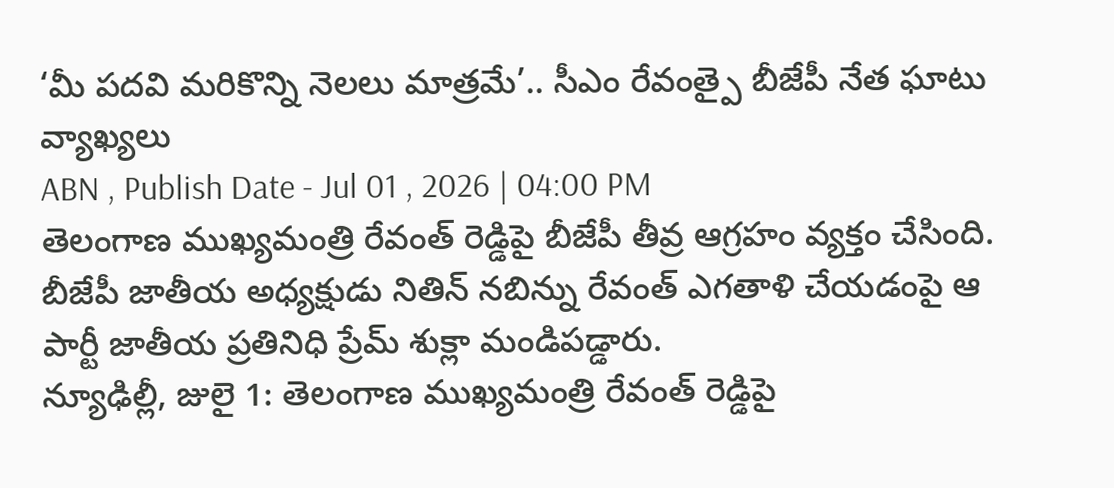‘మీ పదవి మరికొన్ని నెలలు మాత్రమే’.. సీఎం రేవంత్పై బీజేపీ నేత ఘాటు వ్యాఖ్యలు
ABN , Publish Date - Jul 01 , 2026 | 04:00 PM
తెలంగాణ ముఖ్యమంత్రి రేవంత్ రెడ్డిపై బీజేపీ తీవ్ర ఆగ్రహం వ్యక్తం చేసింది. బీజేపీ జాతీయ అధ్యక్షుడు నితిన్ నబిన్ను రేవంత్ ఎగతాళి చేయడంపై ఆ పార్టీ జాతీయ ప్రతినిధి ప్రేమ్ శుక్లా మండిపడ్డారు.
న్యూఢిల్లీ, జులై 1: తెలంగాణ ముఖ్యమంత్రి రేవంత్ రెడ్డిపై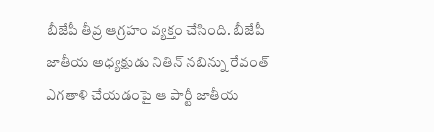బీజేపీ తీవ్ర ఆగ్రహం వ్యక్తం చేసింది. బీజేపీ జాతీయ అధ్యక్షుడు నితిన్ నబిన్ను రేవంత్ ఎగతాళి చేయడంపై ఆ పార్టీ జాతీయ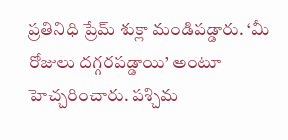ప్రతినిధి ప్రేమ్ శుక్లా మండిపడ్డారు. ‘మీ రోజులు దగ్గరపడ్డాయి’ అంటూ హెచ్చరించారు. పశ్చిమ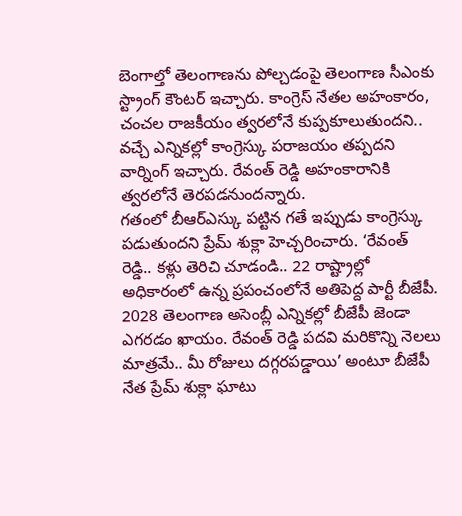బెంగాల్తో తెలంగాణను పోల్చడంపై తెలంగాణ సీఎంకు స్ట్రాంగ్ కౌంటర్ ఇచ్చారు. కాంగ్రెస్ నేతల అహంకారం, చంచల రాజకీయం త్వరలోనే కుప్పకూలుతుందని.. వచ్చే ఎన్నికల్లో కాంగ్రెస్కు పరాజయం తప్పదని వార్నింగ్ ఇచ్చారు. రేవంత్ రెడ్డి అహంకారానికి త్వరలోనే తెరపడనుందన్నారు.
గతంలో బీఆర్ఎస్కు పట్టిన గతే ఇప్పుడు కాంగ్రెస్కు పడుతుందని ప్రేమ్ శుక్లా హెచ్చరించారు. ‘రేవంత్ రెడ్డి.. కళ్లు తెరిచి చూడండి.. 22 రాష్ట్రాల్లో అధికారంలో ఉన్న ప్రపంచంలోనే అతిపెద్ద పార్టీ బీజేపీ. 2028 తెలంగాణ అసెంబ్లీ ఎన్నికల్లో బీజేపీ జెండా ఎగరడం ఖాయం. రేవంత్ రెడ్డి పదవి మరికొన్ని నెలలు మాత్రమే.. మీ రోజులు దగ్గరపడ్డాయి’ అంటూ బీజేపీ నేత ప్రేమ్ శుక్లా ఘాటు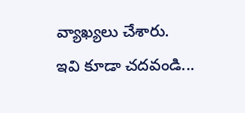వ్యాఖ్యలు చేశారు.
ఇవి కూడా చదవండి...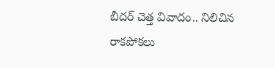బీదర్ చెత్త వివాదం.. నిలిచిన రాకపోకలు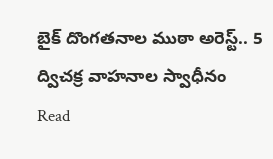బైక్ దొంగతనాల ముఠా అరెస్ట్.. 5 ద్విచక్ర వాహనాల స్వాధీనం
Read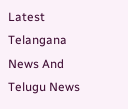Latest Telangana News And Telugu News